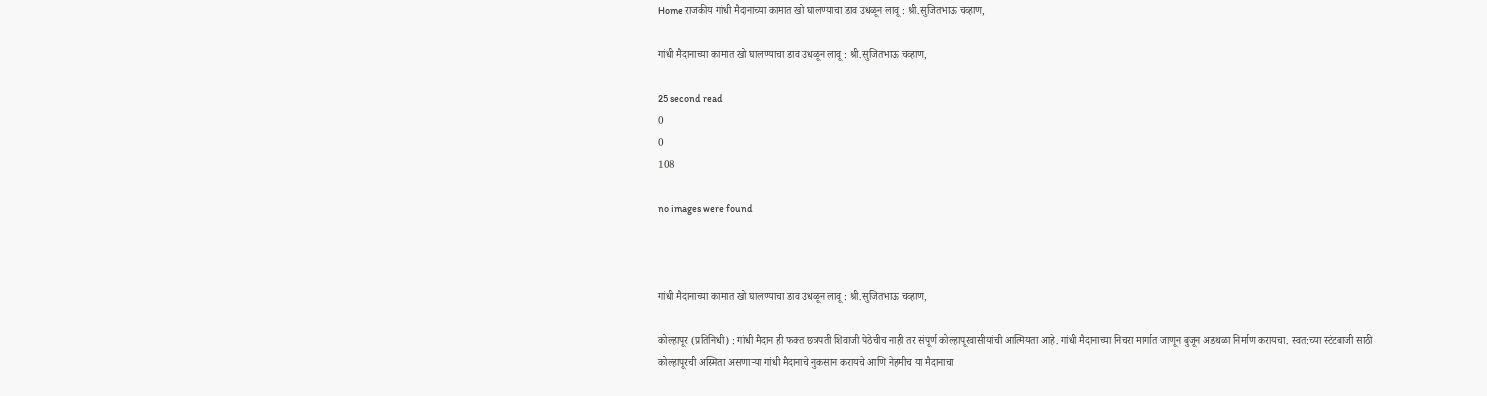Home राजकीय गांधी मैदानाच्या कामात खो घालण्याचा डाव उधळून लावू : श्री.सुजितभाऊ चव्हाण,

गांधी मैदानाच्या कामात खो घालण्याचा डाव उधळून लावू : श्री.सुजितभाऊ चव्हाण,

25 second read
0
0
108

no images were found



गांधी मैदानाच्या कामात खो घालण्याचा डाव उधळून लावू : श्री.सुजितभाऊ चव्हाण,

कोल्हापूर (प्रतिनिधी) : गांधी मैदान ही फक्त छत्रपती शिवाजी पेठेचीच नाही तर संपूर्ण कोल्हापूरवासीयांची आत्मियता आहे. गांधी मैदानाच्या निचरा मार्गात जाणून बुजून अडथळा निर्माण करायचा. स्वत:च्या स्टंटबाजी साठी कोल्हापूरची अस्मिता असणाऱ्या गांधी मैदानाचे नुकसान करायचे आणि नेहमीच या मैदानाचा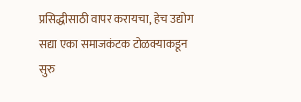प्रसिद्धीसाठी वापर करायचा, हेच उद्योग सद्या एका समाजकंटक टोळक्याकडून सुरु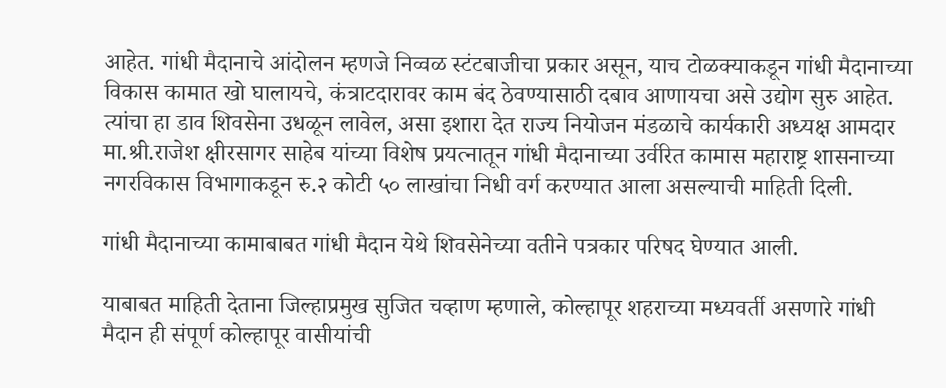आहेत. गांधी मैदानाचे आंदोलन म्हणजे निव्वळ स्टंटबाजीचा प्रकार असून, याच टोळक्याकडून गांधी मैदानाच्या विकास कामात खो घालायचे, कंत्राटदारावर काम बंद ठेवण्यासाठी दबाव आणायचा असे उद्योग सुरु आहेत. त्यांचा हा डाव शिवसेना उधळून लावेल, असा इशारा देत राज्य नियोजन मंडळाचे कार्यकारी अध्यक्ष आमदार मा.श्री.राजेश क्षीरसागर साहेब यांच्या विशेष प्रयत्नातून गांधी मैदानाच्या उर्वरित कामास महाराष्ट्र शासनाच्या नगरविकास विभागाकडून रु.२ कोटी ५० लाखांचा निधी वर्ग करण्यात आला असल्याची माहिती दिली.

गांधी मैदानाच्या कामाबाबत गांधी मैदान येथे शिवसेनेच्या वतीने पत्रकार परिषद घेण्यात आली.

याबाबत माहिती देताना जिल्हाप्रमुख सुजित चव्हाण म्हणाले, कोल्हापूर शहराच्या मध्यवर्ती असणारे गांधी मैदान ही संपूर्ण कोल्हापूर वासीयांची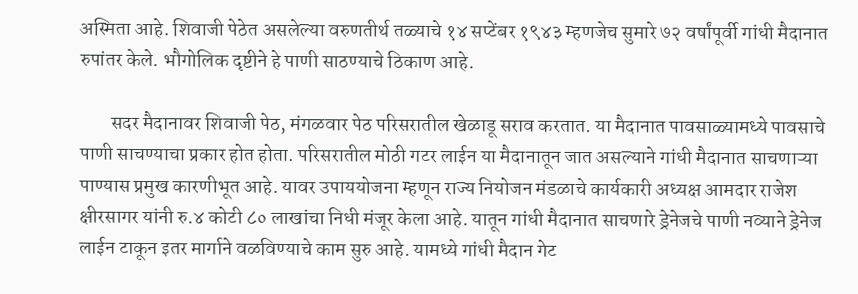अस्मिता आहे. शिवाजी पेठेत असलेल्या वरुणतीर्थ तळ्याचे १४ सप्टेंबर १९४३ म्हणजेच सुमारे ७२ वर्षांपूर्वी गांधी मैदानात रुपांतर केले. भौगोलिक दृष्टीने हे पाणी साठण्याचे ठिकाण आहे.

        सदर मैदानावर शिवाजी पेठ, मंगळवार पेठ परिसरातील खेळाडू सराव करतात. या मैदानात पावसाळ्यामध्ये पावसाचे पाणी साचण्याचा प्रकार होत होता. परिसरातील मोठी गटर लाईन या मैदानातून जात असल्याने गांधी मैदानात साचणाऱ्या पाण्यास प्रमुख कारणीभूत आहे. यावर उपाययोजना म्हणून राज्य नियोजन मंडळाचे कार्यकारी अध्यक्ष आमदार राजेश क्षीरसागर यांनी रु.४ कोटी ८० लाखांचा निधी मंजूर केला आहे. यातून गांधी मैदानात साचणारे ड्रेनेजचे पाणी नव्याने ड्रेनेज लाईन टाकून इतर मार्गाने वळविण्याचे काम सुरु आहे. यामध्ये गांधी मैदान गेट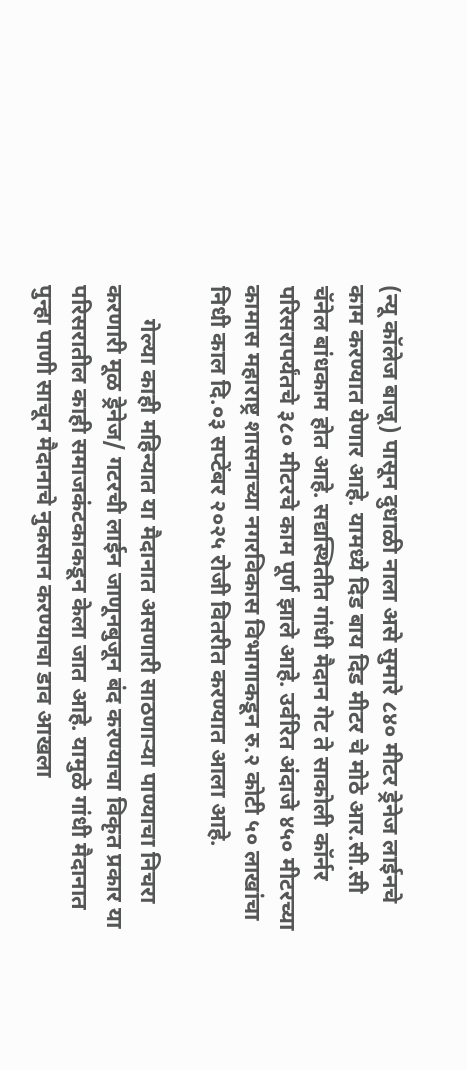(न्यू कॉलेज बाजू) पासून दुधाळी नाला असे सुमारे ८४० मीटर ड्रेनेज लाईनचे काम करण्यात येणार आहे. यामध्ये दिड बाय दिड मीटर चे मोठे आर.सी.सी चॅनेल बांधकाम होत आहे. सद्यस्थितीत गांधी मैदान गेट ते साकोली कॉर्नर परिसरापर्यंतचे ३८० मीटरचे काम पूर्ण झाले आहे. उर्वरित अंदाजे ४५० मीटरच्या कामास महाराष्ट्र शासनाच्या नगरविकास विभागाकडून रु.२ कोटी ५० लाखांचा निधी काल दि.०३ सप्टेंबर २०२५ रोजी वितरीत करण्यात आला आहे.

      गेल्या काही महिन्यात या मैदानात असणारी साठणाऱ्या पाण्याचा निचरा करणारी मूळ ड्रेनेज/ गटरची लाईन जाणूनबुजून बंद करण्याचा विकृत प्रकार या परिसरातील काही समाजकंटकाकडून केला जात आहे. यामुळे गांधी मैदानात पुन्हा पाणी साचून मैदानाचे नुकसान करण्याचा डाव आखला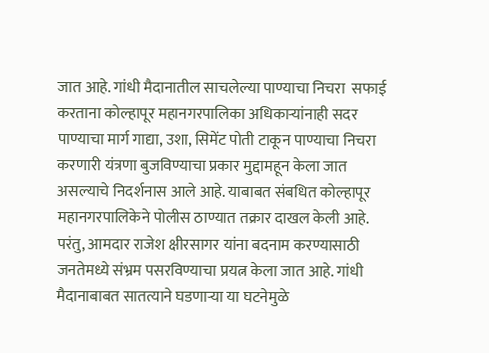जात आहे. गांधी मैदानातील साचलेल्या पाण्याचा निचरा  सफाई करताना कोल्हापूर महानगरपालिका अधिकाऱ्यांनाही सदर पाण्याचा मार्ग गाद्या, उशा, सिमेंट पोती टाकून पाण्याचा निचरा करणारी यंत्रणा बुजविण्याचा प्रकार मुद्दामहून केला जात असल्याचे निदर्शनास आले आहे. याबाबत संबधित कोल्हापूर महानगरपालिकेने पोलीस ठाण्यात तक्रार दाखल केली आहे. परंतु, आमदार राजेश क्षीरसागर यांना बदनाम करण्यासाठी जनतेमध्ये संभ्रम पसरविण्याचा प्रयत्न केला जात आहे. गांधी मैदानाबाबत सातत्याने घडणाऱ्या या घटनेमुळे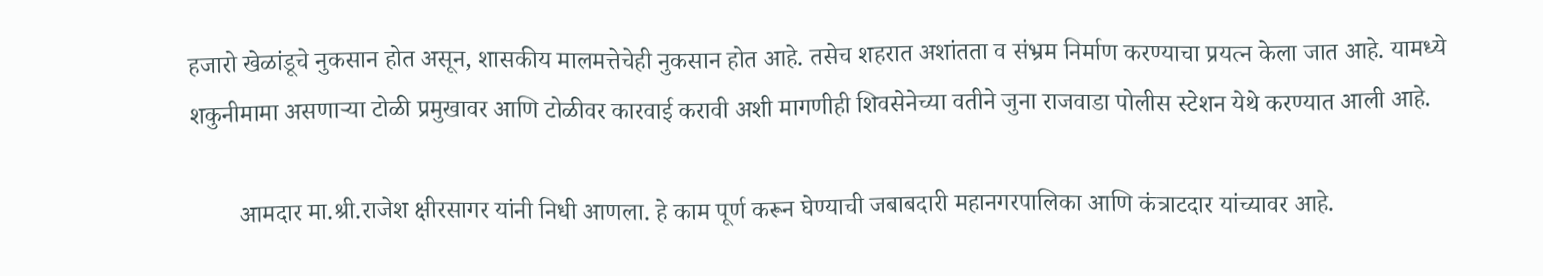हजारो खेळांडूचे नुकसान होत असून, शासकीय मालमत्तेचेही नुकसान होत आहे. तसेच शहरात अशांतता व संभ्रम निर्माण करण्याचा प्रयत्न केला जात आहे. यामध्ये शकुनीमामा असणाऱ्या टोळी प्रमुखावर आणि टोळीवर कारवाई करावी अशी मागणीही शिवसेनेच्या वतीने जुना राजवाडा पोलीस स्टेशन येथे करण्यात आली आहे.

        आमदार मा.श्री.राजेश क्षीरसागर यांनी निधी आणला. हे काम पूर्ण करून घेण्याची जबाबदारी महानगरपालिका आणि कंत्राटदार यांच्यावर आहे.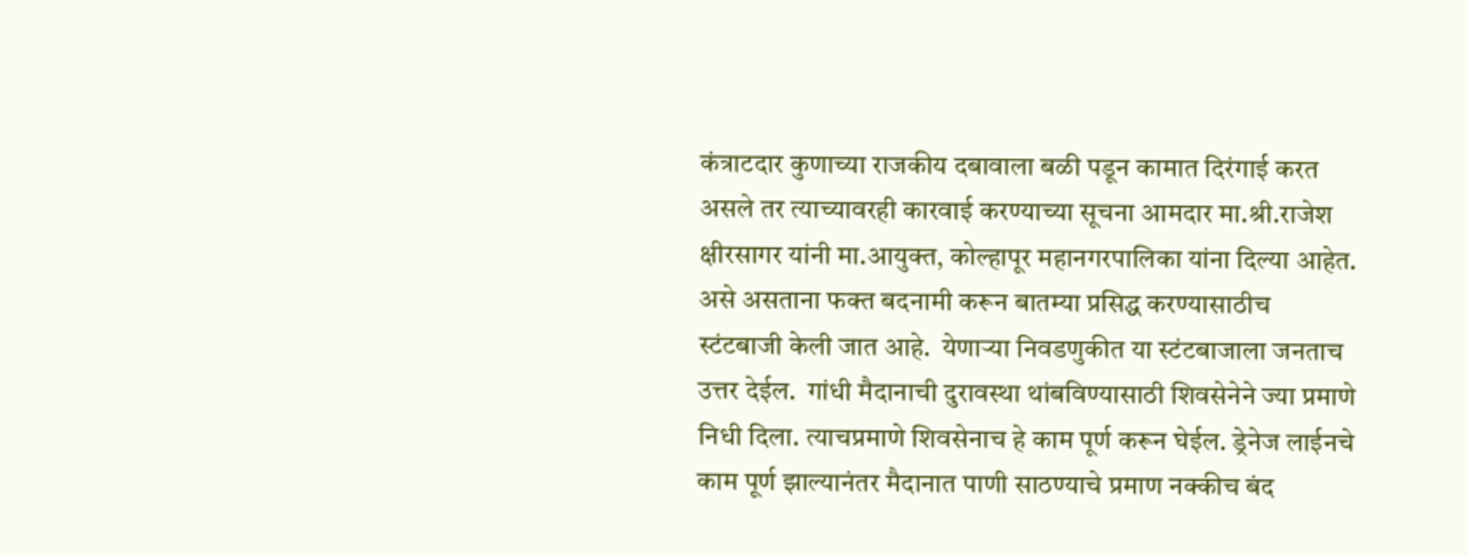कंत्राटदार कुणाच्या राजकीय दबावाला बळी पडून कामात दिरंगाई करत असले तर त्याच्यावरही कारवाई करण्याच्या सूचना आमदार मा.श्री.राजेश क्षीरसागर यांनी मा.आयुक्त, कोल्हापूर महानगरपालिका यांना दिल्या आहेत. असे असताना फक्त बदनामी करून बातम्या प्रसिद्ध करण्यासाठीच स्टंटबाजी केली जात आहे.  येणाऱ्या निवडणुकीत या स्टंटबाजाला जनताच उत्तर देईल.  गांधी मैदानाची दुरावस्था थांबविण्यासाठी शिवसेनेने ज्या प्रमाणे निधी दिला. त्याचप्रमाणे शिवसेनाच हे काम पूर्ण करून घेईल. ड्रेनेज लाईनचे काम पूर्ण झाल्यानंतर मैदानात पाणी साठण्याचे प्रमाण नक्कीच बंद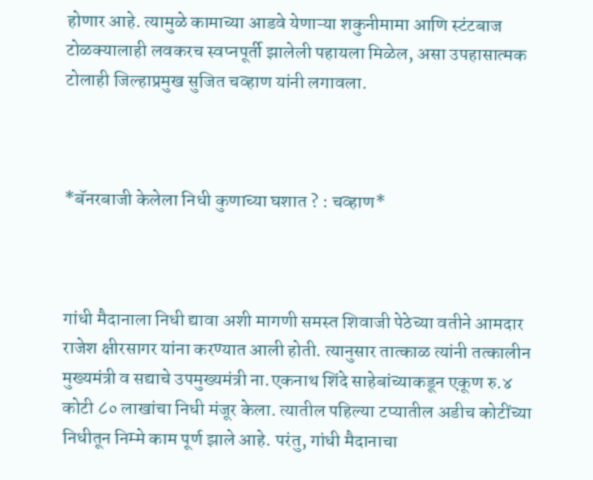होणार आहे. त्यामुळे कामाच्या आडवे येणाऱ्या शकुनीमामा आणि स्टंटबाज टोळक्यालाही लवकरच स्वप्नपूर्ती झालेली पहायला मिळेल, असा उपहासात्मक टोलाही जिल्हाप्रमुख सुजित चव्हाण यांनी लगावला.



*बॅनरबाजी केलेला निधी कुणाच्या घशात ? : चव्हाण*



गांधी मैदानाला निधी द्यावा अशी मागणी समस्त शिवाजी पेठेच्या वतीने आमदार राजेश क्षीरसागर यांना करण्यात आली होती. त्यानुसार तात्काळ त्यांनी तत्कालीन मुख्यमंत्री व सद्याचे उपमुख्यमंत्री ना.एकनाथ शिंदे साहेबांच्याकडून एकूण रु.४ कोटी ८० लाखांचा निधी मंजूर केला. त्यातील पहिल्या टप्यातील अडीच कोटींच्या निधीतून निम्मे काम पूर्ण झाले आहे. परंतु, गांधी मैदानाचा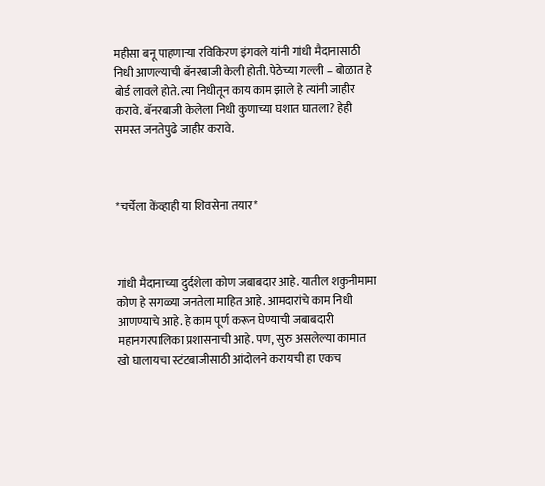महीसा बनू पाहणाऱ्या रविकिरण इंगवले यांनी गांधी मैदानासाठी निधी आणल्याची बॅनरबाजी केली होती. पेठेच्या गल्ली – बोळात हे बोर्ड लावले होते. त्या निधीतून काय काम झाले हे त्यांनी जाहीर करावे. बॅनरबाजी केलेला निधी कुणाच्या घशात घातला? हेही समस्त जनतेपुढे जाहीर करावे.



*चर्चेला केंव्हाही या शिवसेना तयार*



गांधी मैदानाच्या दुर्दशेला कोण जबाबदार आहे. यातील शकुनीमामा कोण हे सगळ्या जनतेला माहित आहे. आमदारांचे काम निधी आणण्याचे आहे. हे काम पूर्ण करून घेण्याची जबाबदारी महानगरपालिका प्रशासनाची आहे. पण, सुरु असलेल्या कामात खो घालायचा स्टंटबाजीसाठी आंदोलने करायची हा एकच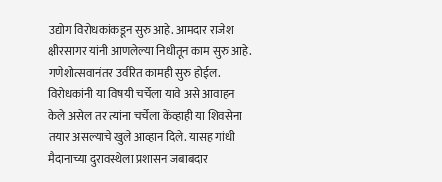उद्योग विरोधकांकडून सुरु आहे. आमदार राजेश क्षीरसागर यांनी आणलेल्या निधीतून काम सुरु आहे. गणेशोत्सवानंतर उर्वरित कामही सुरु होईल. विरोधकांनी या विषयी चर्चेला यावे असे आवाहन केले असेल तर त्यांना चर्चेला केंव्हाही या शिवसेना तयार असल्याचे खुले आव्हान दिले. यासह गांधी मैदानाच्या दुरावस्थेला प्रशासन जबाबदार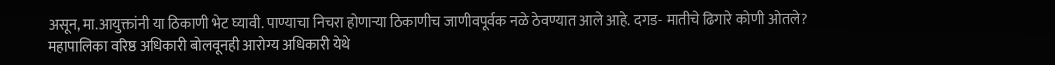असून, मा.आयुक्तांनी या ठिकाणी भेट घ्यावी. पाण्याचा निचरा होणाऱ्या ठिकाणीच जाणीवपूर्वक नळे ठेवण्यात आले आहे. दगड- मातीचे ढिगारे कोणी ओतले? महापालिका वरिष्ठ अधिकारी बोलवूनही आरोग्य अधिकारी येथे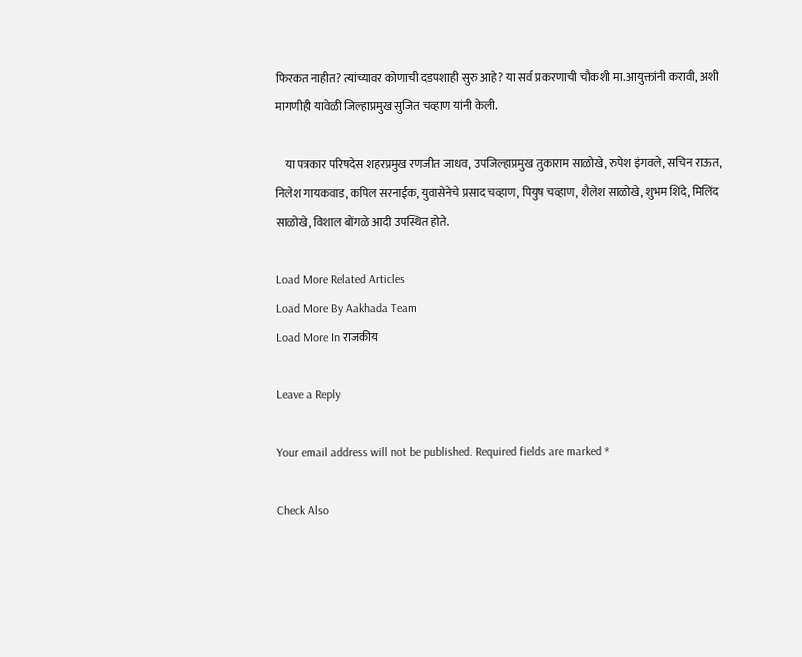फिरकत नाहीत? त्यांच्यावर कोणाची दडपशाही सुरु आहे? या सर्व प्रकरणाची चौकशी मा.आयुक्तांनी करावी, अशी मागणीही यावेळी जिल्हाप्रमुख सुजित चव्हाण यांनी केली.

    या पत्रकार परिषदेस शहरप्रमुख रणजीत जाधव, उपजिल्हाप्रमुख तुकाराम साळोखे, रुपेश इंगवले, सचिन राऊत, निलेश गायकवाड, कपिल सरनाईक, युवासेनेचे प्रसाद चव्हाण, पियुष चव्हाण, शैलेश साळोखे, शुभम शिंदे, मिलिंद साळोखे, विशाल बोंगळे आदी उपस्थित होते.

Load More Related Articles
Load More By Aakhada Team
Load More In राजकीय

Leave a Reply

Your email address will not be published. Required fields are marked *

Check Also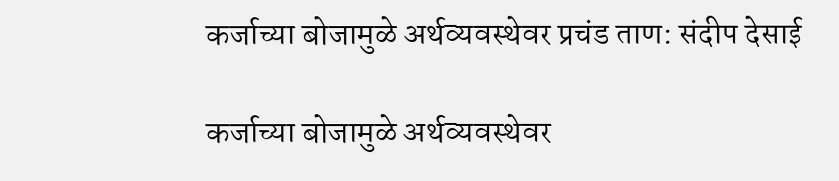कर्जाच्या बोजामुळे अर्थव्यवस्थेवर प्रचंड ताण: संदीप देसाई

कर्जाच्या बोजामुळे अर्थव्यवस्थेवर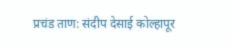प्रचंड ताण: संदीप देसाई कोल्हापूर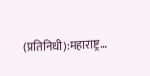(प्रतिनिधी):महाराष्ट्र…